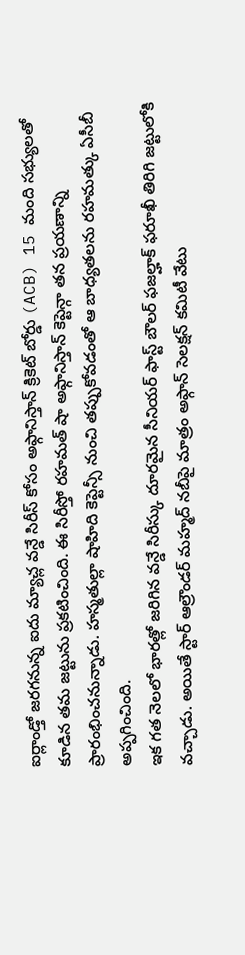ఐర్లాండ్తో జరగనున్న ఐదు మ్యాచ్ల వన్డే సిరీస్ కోసం అఫ్గానిస్తాన్ క్రికెట్ బోర్డు (ACB) 15 మంది సభ్యులతో కూడిన తమ జట్టును ప్రకటించింది. ఈ సిరీస్తో రహమత్ షా అఫ్గానిస్తాన్ కెప్టెన్గా తన ప్రయణాన్ని ప్రారంభించనున్నాడు. హస్మతుల్లా షాహిది కెప్టెన్సీ నుంచి తప్పుకోవడంతో ఆ బాధ్యతలను రహమత్కు ఏసీబీ అప్పగించింది.
ఇక గత నెలలో భారత్లో జరిగిన వన్డే సిరీస్కు దూరమైన సీనియర్ ఫాస్ట్ బౌలర్ ఫజల్హాక్ ఫరూఖీ తిరిగి జట్టులోకి వచ్చాడు. అయితే స్టార్ ఆల్రౌండర్ మహ్మద్ నబీపై మాత్రం అఫ్గాన్ సెలక్షన్ కమిటీ వేటు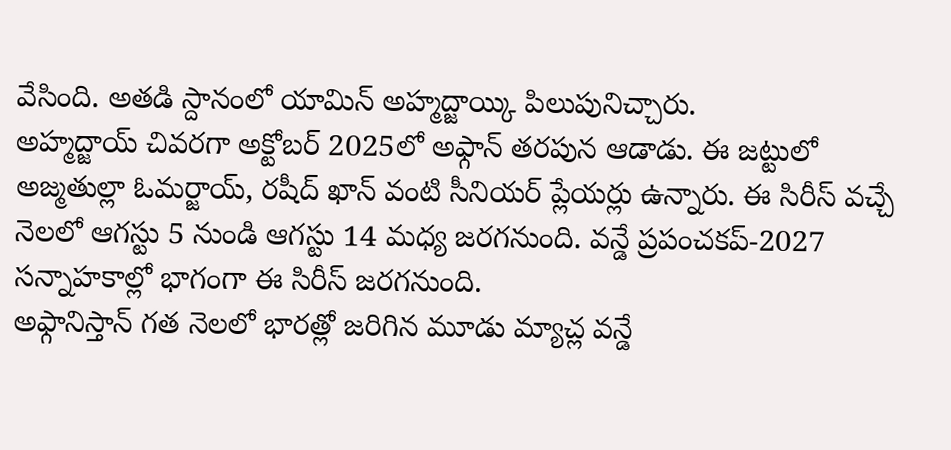వేసింది. అతడి స్దానంలో యామిన్ అహ్మద్జాయ్కి పిలుపునిచ్చారు.
అహ్మద్జాయ్ చివరగా అక్టోబర్ 2025లో అఫ్గాన్ తరపున ఆడాడు. ఈ జట్టులో అజ్మతుల్లా ఓమర్జాయ్, రషీద్ ఖాన్ వంటి సీనియర్ ప్లేయర్లు ఉన్నారు. ఈ సిరీస్ వచ్చే నెలలో ఆగస్టు 5 నుండి ఆగస్టు 14 మధ్య జరగనుంది. వన్డే ప్రపంచకప్-2027 సన్నాహకాల్లో భాగంగా ఈ సిరీస్ జరగనుంది.
అఫ్గానిస్తాన్ గత నెలలో భారత్లో జరిగిన మూడు మ్యాచ్ల వన్డే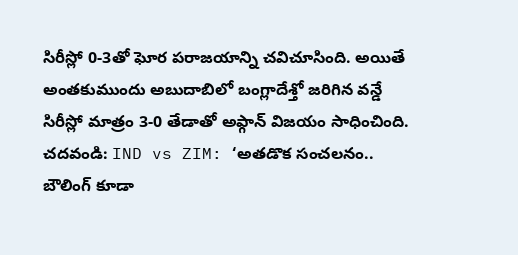సిరీస్లో 0-3తో ఘోర పరాజయాన్ని చవిచూసింది. అయితే అంతకుముందు అబుదాబిలో బంగ్లాదేశ్తో జరిగిన వన్డే సిరీస్లో మాత్రం 3-0 తేడాతో అఫ్గాన్ విజయం సాధించింది.
చదవండి: IND vs ZIM: ‘అతడొక సంచలనం.. బౌలింగ్ కూడా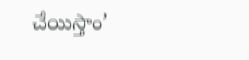చేయిస్తాం’